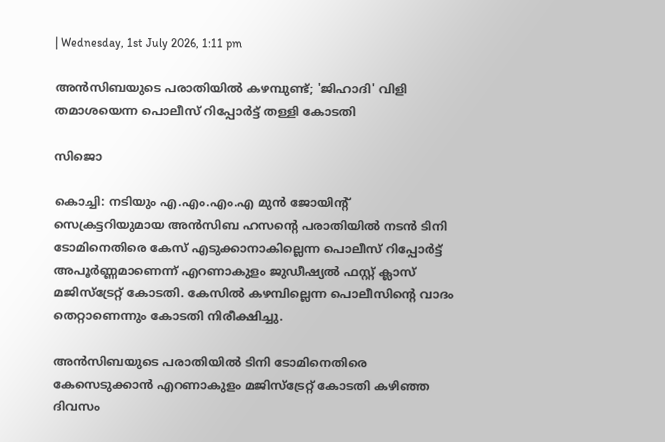| Wednesday, 1st July 2026, 1:11 pm

അന്‍സിബയുടെ പരാതിയില്‍ കഴമ്പുണ്ട്; 'ജിഹാദി' വിളി തമാശയെന്ന പൊലീസ് റിപ്പോര്‍ട്ട് തള്ളി കോടതി

സിജൊ

കൊച്ചി: നടിയും എ.എം.എം.എ മുന്‍ ജോയിന്റ് സെക്രട്ടറിയുമായ അന്‍സിബ ഹസന്റെ പരാതിയില്‍ നടന്‍ ടിനി ടോമിനെതിരെ കേസ് എടുക്കാനാകില്ലെന്ന പൊലീസ് റിപ്പോര്‍ട്ട് അപൂര്‍ണ്ണമാണെന്ന് എറണാകുളം ജുഡീഷ്യല്‍ ഫസ്റ്റ് ക്ലാസ് മജിസ്ട്രേറ്റ് കോടതി. കേസില്‍ കഴമ്പില്ലെന്ന പൊലീസിന്റെ വാദം തെറ്റാണെന്നും കോടതി നിരീക്ഷിച്ചു.

അന്‍സിബയുടെ പരാതിയില്‍ ടിനി ടോമിനെതിരെ കേസെടുക്കാന്‍ എറണാകുളം മജിസ്ട്രേറ്റ് കോടതി കഴിഞ്ഞ ദിവസം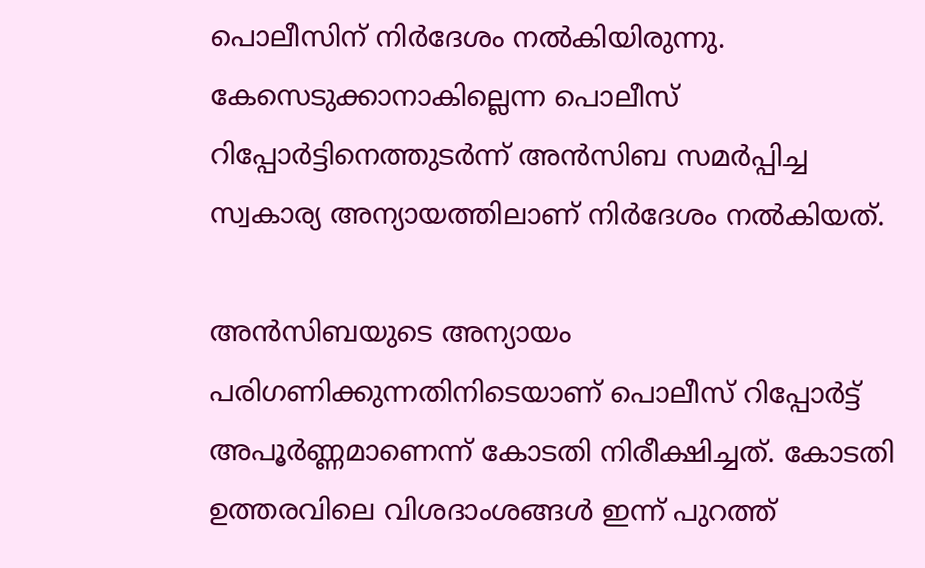പൊലീസിന് നിര്‍ദേശം നല്‍കിയിരുന്നു. കേസെടുക്കാനാകില്ലെന്ന പൊലീസ് റിപ്പോര്‍ട്ടിനെത്തുടര്‍ന്ന് അന്‍സിബ സമര്‍പ്പിച്ച സ്വകാര്യ അന്യായത്തിലാണ് നിര്‍ദേശം നല്‍കിയത്.

അന്‍സിബയുടെ അന്യായം പരിഗണിക്കുന്നതിനിടെയാണ് പൊലീസ് റിപ്പോര്‍ട്ട് അപൂര്‍ണ്ണമാണെന്ന് കോടതി നിരീക്ഷിച്ചത്. കോടതി ഉത്തരവിലെ വിശദാംശങ്ങള്‍ ഇന്ന് പുറത്ത്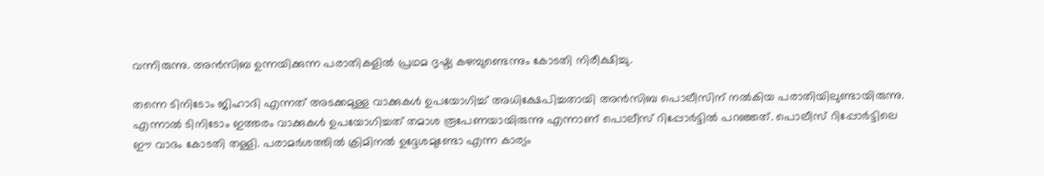വന്നിരുന്നു. അന്‍സിബ ഉന്നയിക്കുന്ന പരാതികളില്‍ പ്രഥമ ദൃഷ്ട്യ കഴമ്പുണ്ടെന്നും കോടതി നിരീക്ഷിച്ചു.

തന്നെ ടിനിടോം ജിഹാദി എന്നത് അടക്കമുള്ള വാക്കുകള്‍ ഉപയോഗിച്ച് അധിക്ഷേപിച്ചതായി അന്‍സിബ പൊലീസിന് നല്‍കിയ പരാതിയിലുണ്ടായിരുന്നു. എന്നാല്‍ ടിനിടോം ഇത്തരം വാക്കുകള്‍ ഉപയോഗിച്ചത് തമാശ രൂപേണയായിരുന്നു എന്നാണ് പൊലീസ് റിപ്പോര്‍ട്ടില്‍ പറഞ്ഞത്. പൊലീസ് റിപ്പോര്‍ട്ടിലെ ഈ വാദം കോടതി തള്ളി. പരാമര്‍ശത്തില്‍ ക്രിമിനല്‍ ഉദ്ദേശമുണ്ടോ എന്ന കാര്യം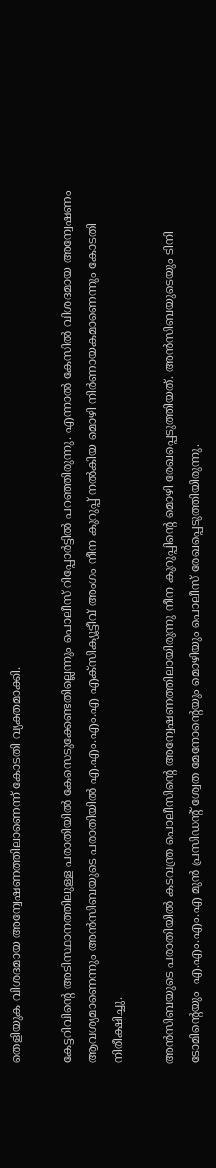തെളിയുക വിശദമായ അന്വേഷണത്തിലാണെന്ന് കോടതി വ്യക്തമാക്കി.

കേട്ടറിവിന്റെ അടിസ്ഥാനത്തിലുള്ള പരാതിയില്‍ കേസെടുക്കേണ്ടതില്ലെന്നും പൊലീസ് റിപ്പോര്‍ട്ടില്‍ പറഞ്ഞിരുന്നു. എന്നാല്‍ കേസില്‍ വിശദമായ അന്വേഷണം ആവശ്യമാണെന്നും അന്‍സിബയുടെ പരാതിയില്‍ എ.എം.എം.എ എക്‌സിക്യൂട്ടീവ് അംഗം നീന കുറുപ്പ് നല്‍കിയ മൊഴി നിര്‍ണായകമാണെന്നും കോടതി നിരീക്ഷിച്ചു.

അന്‍സിബയുടെ പരാതിയില്‍ കടവന്ത്ര പൊലീസിന്റെ അന്വേഷണത്തിലായിരുന്നു നീന കുറുപ്പിന്റെ മൊഴി രേഖപ്പെടുത്തിയത്. അന്‍സിബയുടെയും ടിനി ടോമിന്റെയും  എ.എം.എം.എ മുന്‍ പ്രസിഡന്റ് ശ്വേത മേനോന്റെയും മൊഴിയും പൊലീസ് രേഖപ്പെടുത്തിയിരുന്നു.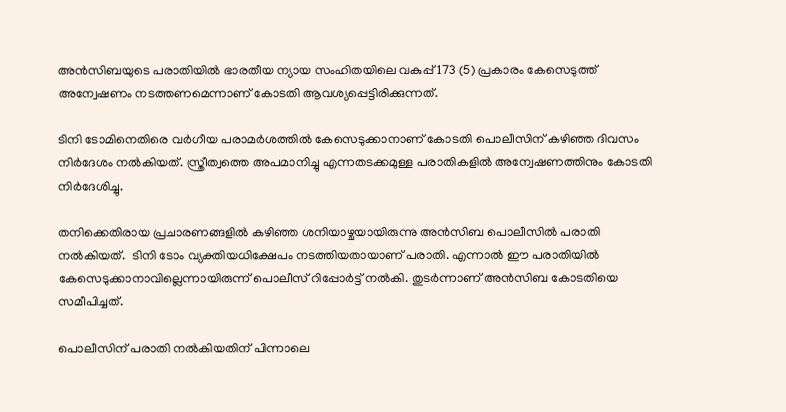അന്‍സിബയുടെ പരാതിയില്‍ ഭാരതീയ ന്യായ സംഹിതയിലെ വകുപ്പ് 173 (5) പ്രകാരം കേസെടുത്ത് അന്വേഷണം നടത്തണമെന്നാണ് കോടതി ആവശ്യപ്പെട്ടിരിക്കുന്നത്.

ടിനി ടോമിനെതിരെ വര്‍ഗീയ പരാമര്‍ശത്തില്‍ കേസെടുക്കാനാണ് കോടതി പൊലീസിന് കഴിഞ്ഞ ദിവസം നിര്‍ദേശം നല്‍കിയത്. സ്ത്രീത്വത്തെ അപമാനിച്ചു എന്നതടക്കമുള്ള പരാതികളില്‍ അന്വേഷണത്തിനും കോടതി നിര്‍ദേശിച്ചു.

തനിക്കെതിരായ പ്രചാരണങ്ങളില്‍ കഴിഞ്ഞ ശനിയാഴ്ചയായിരുന്നു അന്‍സിബ പൊലീസില്‍ പരാതി നല്‍കിയത്‌.  ടിനി ടോം വ്യക്തിയധിക്ഷേപം നടത്തിയതായാണ്‌ പരാതി. എന്നാല്‍ ഈ പരാതിയില്‍ കേസെടുക്കാനാവില്ലെന്നായിരുന്ന് പൊലീസ് റിപ്പോര്‍ട്ട് നല്‍കി. തുടര്‍ന്നാണ് അന്‍സിബ കോടതിയെ സമീപിച്ചത്.

പൊലീസിന് പരാതി നല്‍കിയതിന് പിന്നാലെ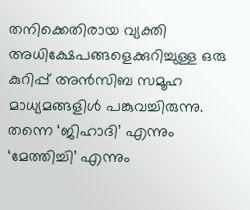തനിക്കെതിരായ വ്യക്തി അധിക്ഷേപങ്ങളെക്കുറിച്ചുള്ള ഒരു കുറിപ്പ് അന്‍സിബ സമൂഹ മാധ്യമങ്ങളിള്‍ പങ്കുവച്ചിരുന്നു. തന്നെ ‘ജിഹാദി’ എന്നും ‘മേത്തിച്ചി’ എന്നും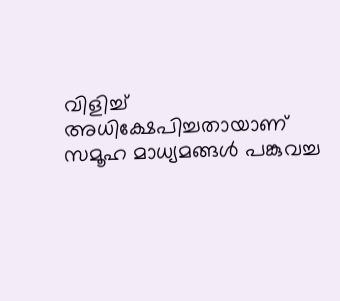വിളിച്ച് അധിക്ഷേപിച്ചതായാണ് സമൂഹ മാധ്യമങ്ങള്‍ പങ്കുവച്ച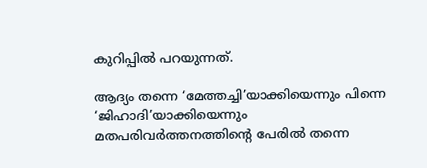കുറിപ്പില്‍ പറയുന്നത്.

ആദ്യം തന്നെ ‘മേത്തച്ചി’യാക്കിയെന്നും പിന്നെ ‘ജിഹാദി’യാക്കിയെന്നും മതപരിവര്‍ത്തനത്തിന്റെ പേരില്‍ തന്നെ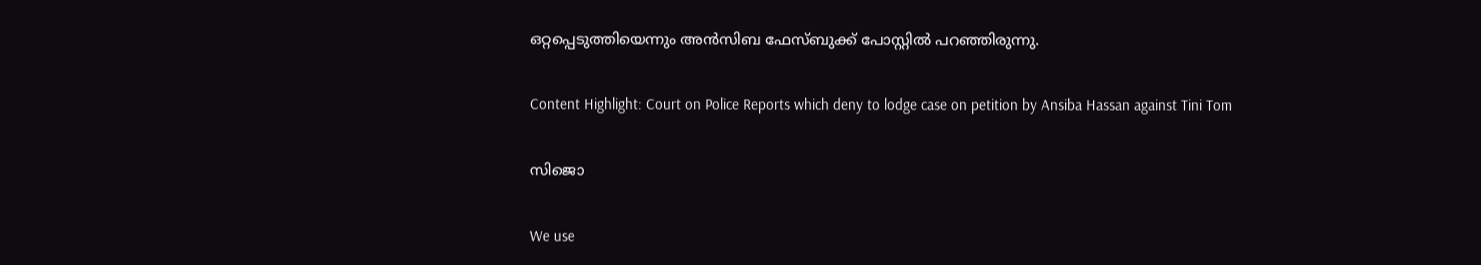ഒറ്റപ്പെടുത്തിയെന്നും അന്‍സിബ ഫേസ്ബുക്ക് പോസ്റ്റില്‍ പറഞ്ഞിരുന്നു.

Content Highlight: Court on Police Reports which deny to lodge case on petition by Ansiba Hassan against Tini Tom

സിജൊ

We use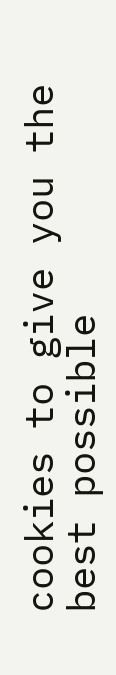cookies to give you the best possible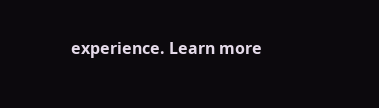experience. Learn more